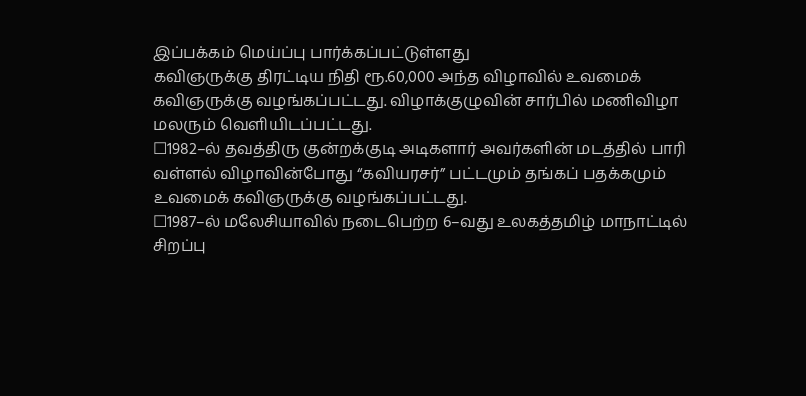இப்பக்கம் மெய்ப்பு பார்க்கப்பட்டுள்ளது
கவிஞருக்கு திரட்டிய நிதி ரூ.60,000 அந்த விழாவில் உவமைக் கவிஞருக்கு வழங்கப்பட்டது. விழாக்குழுவின் சார்பில் மணிவிழா மலரும் வெளியிடப்பட்டது.
☐1982–ல் தவத்திரு குன்றக்குடி அடிகளார் அவர்களின் மடத்தில் பாரி வள்ளல் விழாவின்போது “கவியரசர்” பட்டமும் தங்கப் பதக்கமும் உவமைக் கவிஞருக்கு வழங்கப்பட்டது.
☐1987–ல் மலேசியாவில் நடைபெற்ற 6–வது உலகத்தமிழ் மாநாட்டில் சிறப்பு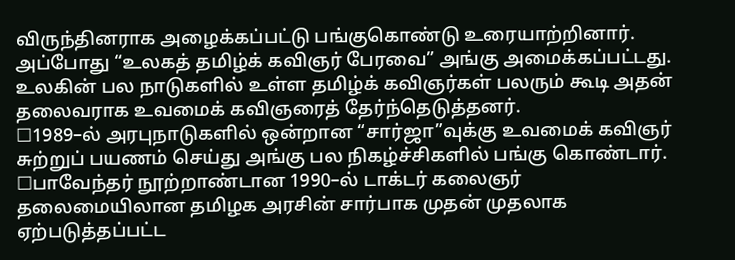விருந்தினராக அழைக்கப்பட்டு பங்குகொண்டு உரையாற்றினார். அப்போது “உலகத் தமிழ்க் கவிஞர் பேரவை” அங்கு அமைக்கப்பட்டது. உலகின் பல நாடுகளில் உள்ள தமிழ்க் கவிஞர்கள் பலரும் கூடி அதன் தலைவராக உவமைக் கவிஞரைத் தேர்ந்தெடுத்தனர்.
☐1989–ல் அரபுநாடுகளில் ஒன்றான “சார்ஜா”வுக்கு உவமைக் கவிஞர் சுற்றுப் பயணம் செய்து அங்கு பல நிகழ்ச்சிகளில் பங்கு கொண்டார்.
☐பாவேந்தர் நூற்றாண்டான 1990–ல் டாக்டர் கலைஞர் தலைமையிலான தமிழக அரசின் சார்பாக முதன் முதலாக ஏற்படுத்தப்பட்ட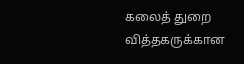கலைத் துறை வித்தகருக்கான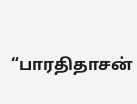“பாரதிதாசன்